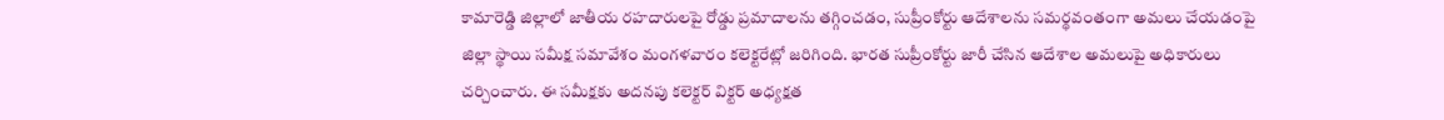కామారెడ్డి జిల్లాలో జాతీయ రహదారులపై రోడ్డు ప్రమాదాలను తగ్గించడం, సుప్రీంకోర్టు ఆదేశాలను సమర్థవంతంగా అమలు చేయడంపై జిల్లా స్థాయి సమీక్ష సమావేశం మంగళవారం కలెక్టరేట్లో జరిగింది. భారత సుప్రీంకోర్టు జారీ చేసిన ఆదేశాల అమలుపై అధికారులు చర్చించారు. ఈ సమీక్షకు అదనపు కలెక్టర్ విక్టర్ అధ్యక్షత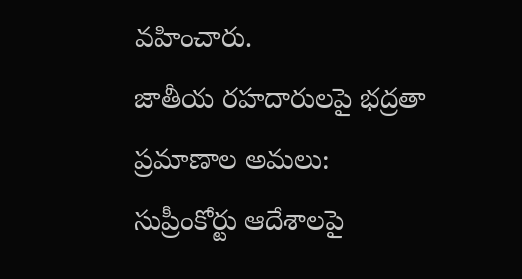వహించారు.
జాతీయ రహదారులపై భద్రతా ప్రమాణాల అమలు: సుప్రీంకోర్టు ఆదేశాలపై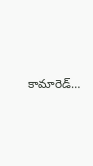కామారెడ్…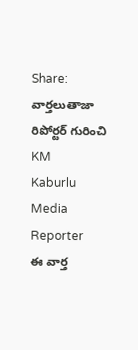Share:
వార్తలుతాజా
రిపోర్టర్ గురించి
KM
Kaburlu Media
Reporter
ఈ వార్త